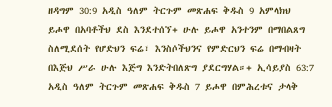ዘዳግም 30:9 አዲስ ዓለም ትርጉም መጽሐፍ ቅዱስ 9 አምላክህ ይሖዋ በአባቶችህ ደስ እንደተሰኘ+ ሁሉ ይሖዋ አንተንም በማበልጸግ ስለሚደሰት የሆድህን ፍሬ፣ እንስሶችህንና የምድርህን ፍሬ በማብዛት በእጅህ ሥራ ሁሉ እጅግ እንድትበለጽግ ያደርግሃል።+ ኢሳይያስ 63:7 አዲስ ዓለም ትርጉም መጽሐፍ ቅዱስ 7 ይሖዋ በምሕረቱና ታላቅ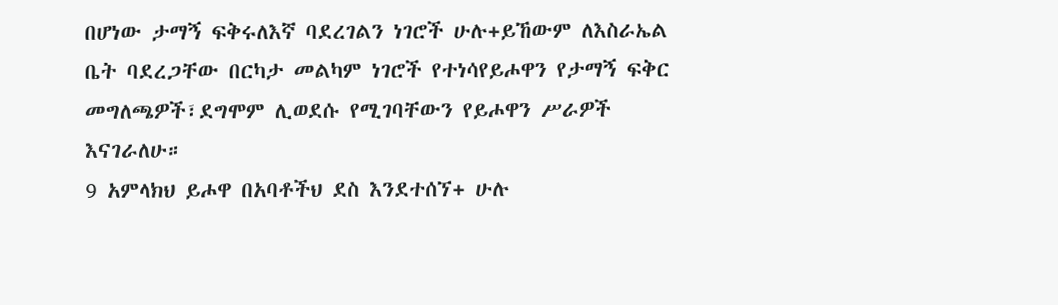በሆነው ታማኝ ፍቅሩለእኛ ባደረገልን ነገሮች ሁሉ+ይኸውም ለእስራኤል ቤት ባደረጋቸው በርካታ መልካም ነገሮች የተነሳየይሖዋን የታማኝ ፍቅር መግለጫዎች፣ደግሞም ሊወደሱ የሚገባቸውን የይሖዋን ሥራዎች እናገራለሁ።
9 አምላክህ ይሖዋ በአባቶችህ ደስ እንደተሰኘ+ ሁሉ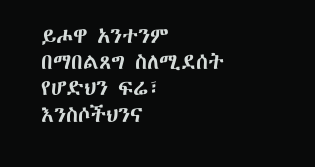ይሖዋ አንተንም በማበልጸግ ስለሚደሰት የሆድህን ፍሬ፣ እንስሶችህንና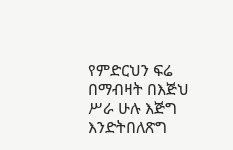የምድርህን ፍሬ በማብዛት በእጅህ ሥራ ሁሉ እጅግ እንድትበለጽግ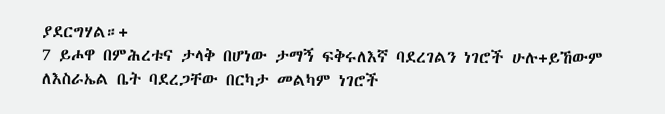ያደርግሃል።+
7 ይሖዋ በምሕረቱና ታላቅ በሆነው ታማኝ ፍቅሩለእኛ ባደረገልን ነገሮች ሁሉ+ይኸውም ለእስራኤል ቤት ባደረጋቸው በርካታ መልካም ነገሮች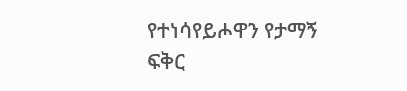የተነሳየይሖዋን የታማኝ ፍቅር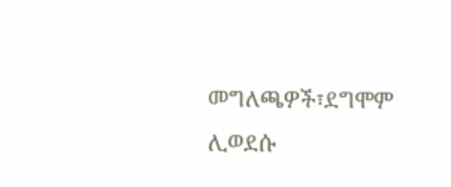መግለጫዎች፣ደግሞም ሊወደሱ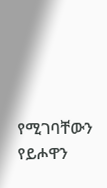የሚገባቸውን የይሖዋን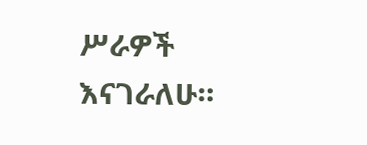ሥራዎች እናገራለሁ።